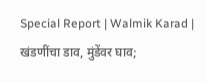Special Report | Walmik Karad | खंडणींचा डाव, मुंडेंवर घाव;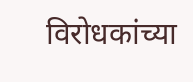विरोधकांच्या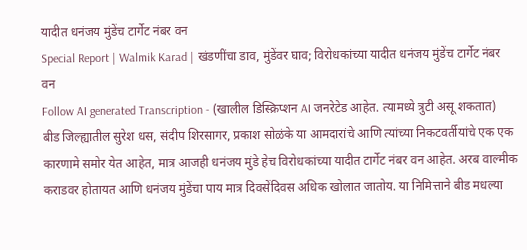यादीत धनंजय मुंडेंच टार्गेट नंबर वन
Special Report | Walmik Karad | खंडणींचा डाव, मुंडेंवर घाव; विरोधकांच्या यादीत धनंजय मुंडेंच टार्गेट नंबर वन
Follow AI generated Transcription - (खालील डिस्क्रिप्शन AI जनरेटेड आहेत. त्यामध्ये त्रुटी असू शकतात)
बीड जिल्ह्यातील सुरेश धस, संदीप शिरसागर, प्रकाश सोळंके या आमदारांचे आणि त्यांच्या निकटवर्तीयांचे एक एक कारणामे समोर येत आहेत, मात्र आजही धनंजय मुंडे हेच विरोधकांच्या यादीत टार्गेट नंबर वन आहेत. अरब वाल्मीक कराडवर होतायत आणि धनंजय मुंडेंचा पाय मात्र दिवसेंदिवस अधिक खोलात जातोय. या निमित्ताने बीड मधल्या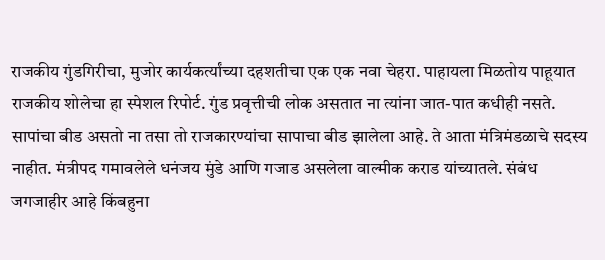राजकीय गुंडगिरीचा, मुजोर कार्यकर्त्यांच्या दहशतीचा एक एक नवा चेहरा. पाहायला मिळतोय पाहूयात राजकीय शोलेचा हा स्पेशल रिपोर्ट. गुंड प्रवृत्तीची लोक असतात ना त्यांना जात-पात कधीही नसते. सापांचा बीड असतो ना तसा तो राजकारण्यांचा सापाचा बीड झालेला आहे. ते आता मंत्रिमंडळाचे सदस्य नाहीत. मंत्रीपद गमावलेले धनंजय मुंडे आणि गजाड असलेला वाल्मीक कराड यांच्यातले. संबंध जगजाहीर आहे किंबहुना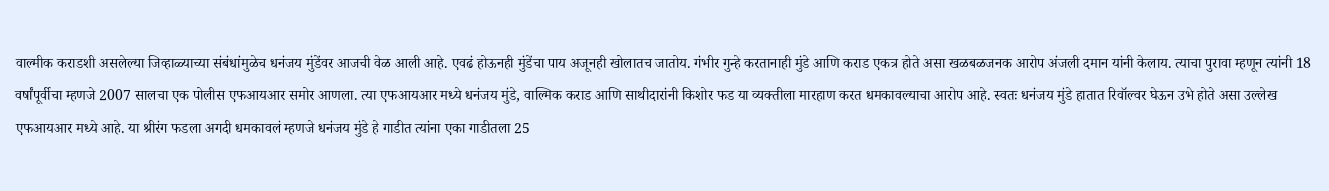वाल्मीक कराडशी असलेल्या जिव्हाळ्याच्या संबंधांमुळेच धनंजय मुंडेंवर आजची वेळ आली आहे. एवढं होऊनही मुंडेंचा पाय अजूनही खोलातच जातोय. गंभीर गुन्हे करतानाही मुंडे आणि कराड एकत्र होते असा खळबळजनक आरोप अंजली दमान यांनी केलाय. त्याचा पुरावा म्हणून त्यांनी 18 वर्षांपूर्वीचा म्हणजे 2007 सालचा एक पोलीस एफआयआर समोर आणला. त्या एफआयआर मध्ये धनंजय मुंडे, वाल्मिक कराड आणि साथीदारांनी किशोर फड या व्यक्तीला मारहाण करत धमकावल्याचा आरोप आहे. स्वतः धनंजय मुंडे हातात रिवॉल्वर घेऊन उभे होते असा उल्लेख एफआयआर मध्ये आहे. या श्रीरंग फडला अगदी धमकावलं म्हणजे धनंजय मुंडे हे गाडीत त्यांना एका गाडीतला 25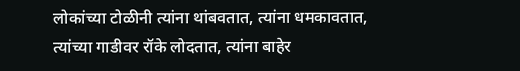लोकांच्या टोळीनी त्यांना थांबवतात, त्यांना धमकावतात, त्यांच्या गाडीवर रॉके लोदतात, त्यांना बाहेर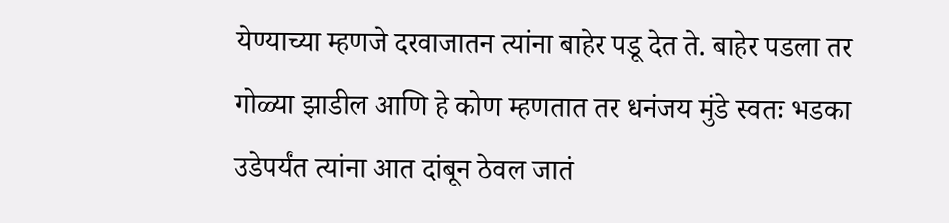येण्याच्या म्हणजे दरवाजातन त्यांना बाहेर पडू देत ते. बाहेर पडला तर गोळ्या झाडील आणि हे कोण म्हणतात तर धनंजय मुंडे स्वतः भडका उडेपर्यंत त्यांना आत दांबून ठेवल जातं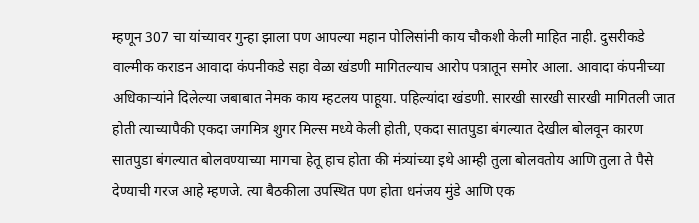म्हणून 307 चा यांच्यावर गुन्हा झाला पण आपल्या महान पोलिसांनी काय चौकशी केली माहित नाही. दुसरीकडे वाल्मीक कराडन आवादा कंपनीकडे सहा वेळा खंडणी मागितल्याच आरोप पत्रातून समोर आला. आवादा कंपनीच्या अधिकाऱ्यांने दिलेल्या जबाबात नेमक काय म्हटलय पाहूया. पहिल्यांदा खंडणी. सारखी सारखी सारखी मागितली जात होती त्याच्यापैकी एकदा जगमित्र शुगर मिल्स मध्ये केली होती, एकदा सातपुडा बंगल्यात देखील बोलवून कारण सातपुडा बंगल्यात बोलवण्याच्या मागचा हेतू हाच होता की मंत्र्यांच्या इथे आम्ही तुला बोलवतोय आणि तुला ते पैसे देण्याची गरज आहे म्हणजे. त्या बैठकीला उपस्थित पण होता धनंजय मुंडे आणि एक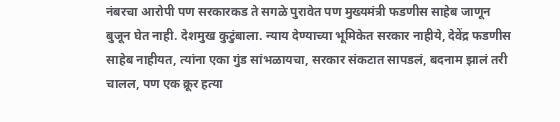नंबरचा आरोपी पण सरकारकड ते सगळे पुरावेत पण मुख्यमंत्री फडणीस साहेब जाणून बुजून घेत नाही. देशमुख कुटुंबाला. न्याय देण्याच्या भूमिकेत सरकार नाहीये, देवेंद्र फडणीस साहेब नाहीयत, त्यांना एका गुंड सांभळायचा, सरकार संकटात सापडलं, बदनाम झालं तरी चालल, पण एक क्रूर हत्या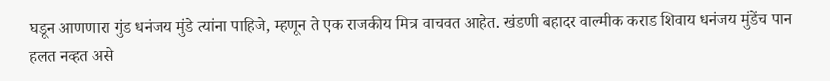घडून आणणारा गुंड धनंजय मुंडे त्यांना पाहिजे, म्हणून ते एक राजकीय मित्र वाचवत आहेत. खंडणी बहादर वाल्मीक कराड शिवाय धनंजय मुंडेंच पान हलत नव्हत असे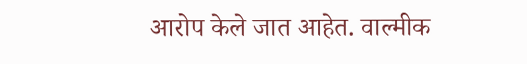आरोप केले जात आहेत. वाल्मीक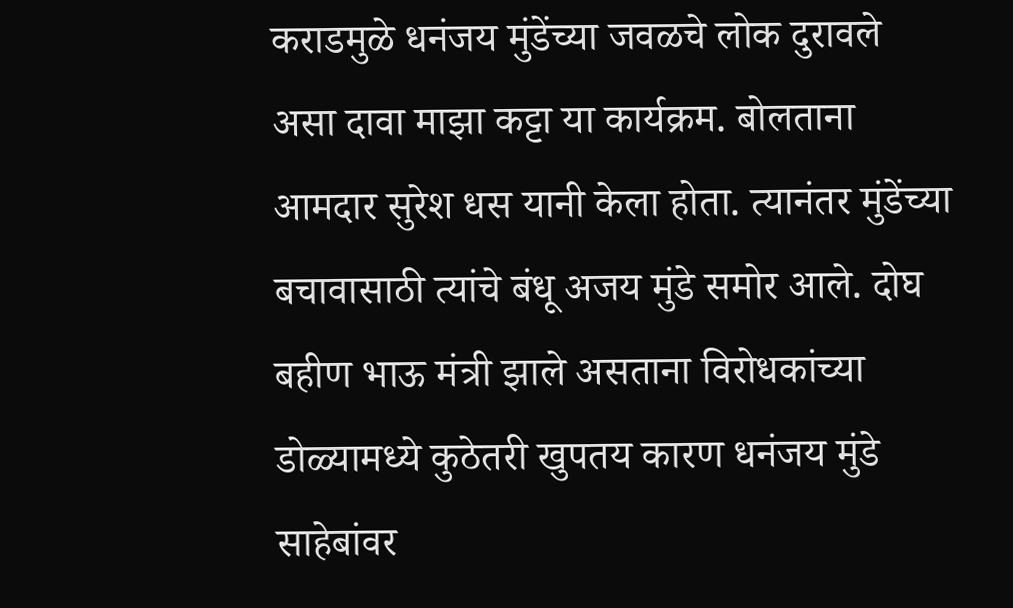कराडमुळे धनंजय मुंडेंच्या जवळचे लोक दुरावले असा दावा माझा कट्टा या कार्यक्रम. बोलताना आमदार सुरेश धस यानी केला होता. त्यानंतर मुंडेंच्या बचावासाठी त्यांचे बंधू अजय मुंडे समोर आले. दोघ बहीण भाऊ मंत्री झाले असताना विरोधकांच्या डोळ्यामध्ये कुठेतरी खुपतय कारण धनंजय मुंडे साहेबांवर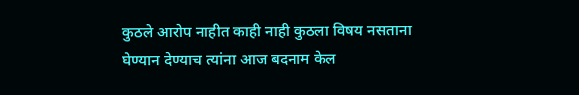कुठले आरोप नाहीत काही नाही कुठला विषय नसताना घेण्यान देण्याच त्यांना आज बदनाम केल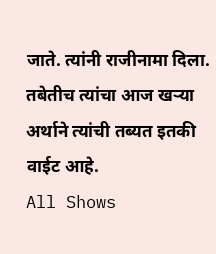जाते. त्यांनी राजीनामा दिला. तबेतीच त्यांचा आज खऱ्या अर्थाने त्यांची तब्यत इतकी वाईट आहे.
All Shows